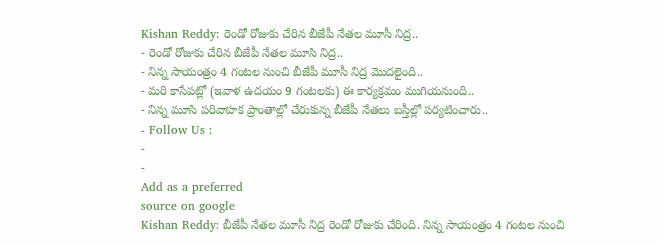Kishan Reddy: రెండో రోజుకు చేరిన బీజేపీ నేతల మూసీ నిద్ర..
- రెండో రోజుకు చేరిన బీజేపీ నేతల మూసి నిద్ర..
- నిన్న సాయంత్రం 4 గంటల నుంచి బీజేపీ మూసీ నిద్ర మొదలైంది..
- మరి కాసేపట్లో (ఇవాళ ఉదయం 9 గంటలకు) ఈ కార్యక్రమం ముగియనుంది..
- నిన్న మూసి పరివాహక ప్రాంతాల్లో చేరుకున్న బీజేపీ నేతలు బస్తీల్లో పర్యటించారు..
- Follow Us :
-
-
Add as a preferred
source on google
Kishan Reddy: బీజేపీ నేతల మూసీ నిద్ర రెండో రోజుకు చేరింది. నిన్న సాయంత్రం 4 గంటల నుంచి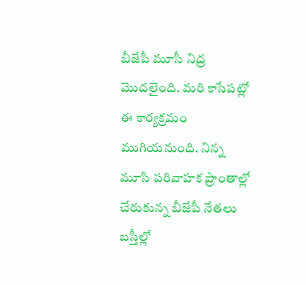బీజేపీ మూసీ నిద్ర మొదలైంది. మరి కాసేపట్లో ఈ కార్యక్రమం ముగియనుంది. నిన్న మూసి పరివాహక ప్రాంతాల్లో చేరుకున్న బీజేపీ నేతలు బస్తీల్లో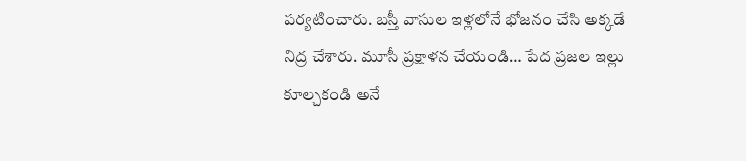పర్యటించారు. బస్తీ వాసుల ఇళ్లలోనే భోజనం చేసి అక్కడే నిద్ర చేశారు. మూసీ ప్రక్షాళన చేయండి… పేద ప్రజల ఇల్లు కూల్చకండి అనే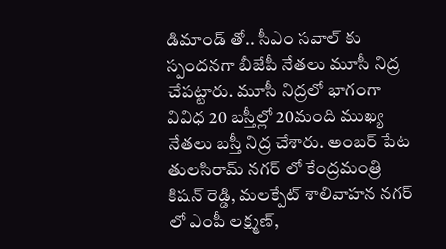డిమాండ్ తో.. సీఎం సవాల్ కు స్పందనగా బీజేపీ నేతలు మూసీ నిద్ర చేపట్టారు. మూసీ నిద్రలో భాగంగా వివిధ 20 బస్తీల్లో 20మంది ముఖ్య నేతలు బస్తీ నిద్ర చేశారు. అంబర్ పేట తులసిరామ్ నగర్ లో కేంద్రమంత్రి కిషన్ రెడ్డి, మలక్పేట్ శాలివాహన నగర్ లో ఎంపీ లక్ష్మణ్,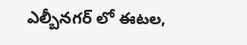ఎల్బీనగర్ లో ఈటల,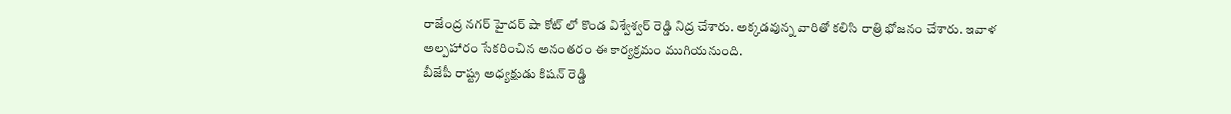రాజేంద్ర నగర్ హైదర్ షా కోట్ లో కొండ విశ్వేశ్వర్ రెడ్డి నిద్ర చేశారు. అక్కడవున్న వారితో కలిసి రాత్రి భోజనం చేశారు. ఇవాళ అల్పహారం సేకరించిన అనంతరం ఈ కార్యక్రమం ముగియనుంది.
బీజేపీ రాష్ట్ర అధ్యక్షుడు కిషన్ రెడ్డి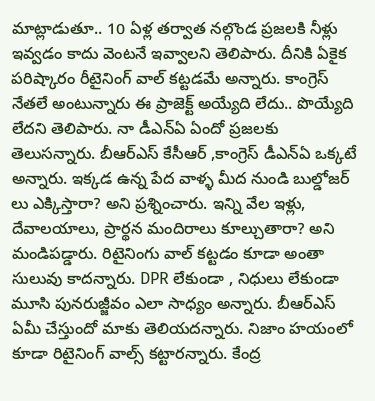మాట్లాడుతూ.. 10 ఏళ్ల తర్వాత నల్గొండ ప్రజలకి నీళ్లు ఇవ్వడం కాదు వెంటనే ఇవ్వాలని తెలిపారు. దీనికి ఏకైక పరిష్కారం రీటైనింగ్ వాల్ కట్టడమే అన్నారు. కాంగ్రెస్ నేతలే అంటున్నారు ఈ ప్రాజెక్ట్ అయ్యేది లేదు.. పొయ్యేది లేదని తెలిపారు. నా డీఎన్ఏ ఏందో ప్రజలకు తెలుసన్నారు. బీఆర్ఎస్ కేసీఆర్ ,కాంగ్రెస్ డీఎన్ఏ ఒక్కటే అన్నారు. ఇక్కడ ఉన్న పేద వాళ్ళ మీద నుండి బుల్డోజర్ లు ఎక్కిస్తారా? అని ప్రశ్నించారు. ఇన్ని వేల ఇళ్లు, దేవాలయాలు, ప్రార్థన మందిరాలు కూల్చుతారా? అని మండిపడ్డారు. రిటైనింగు వాల్ కట్టడం కూడా అంతా సులువు కాదన్నారు. DPR లేకుండా , నిధులు లేకుండా మూసి పునరుజ్జీవం ఎలా సాధ్యం అన్నారు. బీఆర్ఎస్ ఏమీ చేస్తుందో మాకు తెలియదన్నారు. నిజాం హయంలో కూడా రిటైనింగ్ వాల్స్ కట్టారన్నారు. కేంద్ర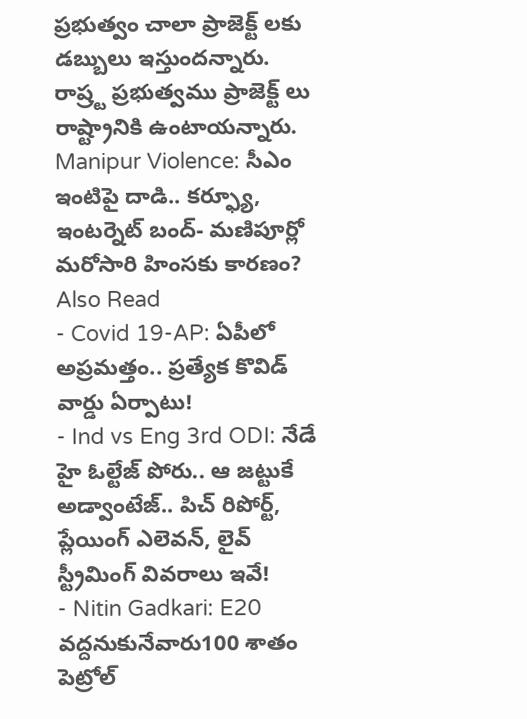ప్రభుత్వం చాలా ప్రాజెక్ట్ లకు డబ్బులు ఇస్తుందన్నారు. రాష్ర్ట ప్రభుత్వము ప్రాజెక్ట్ లు రాష్ట్రానికి ఉంటాయన్నారు.
Manipur Violence: సీఎం ఇంటిపై దాడి.. కర్ఫ్యూ, ఇంటర్నెట్ బంద్- మణిపూర్లో మరోసారి హింసకు కారణం?
Also Read
- Covid 19-AP: ఏపీలో అప్రమత్తం.. ప్రత్యేక కొవిడ్ వార్డు ఏర్పాటు!
- Ind vs Eng 3rd ODI: నేడే హై ఓల్టేజ్ పోరు.. ఆ జట్టుకే అడ్వాంటేజ్.. పిచ్ రిపోర్ట్, ప్లేయింగ్ ఎలెవన్, లైవ్ స్ట్రీమింగ్ వివరాలు ఇవే!
- Nitin Gadkari: E20 వద్దనుకునేవారు100 శాతం పెట్రోల్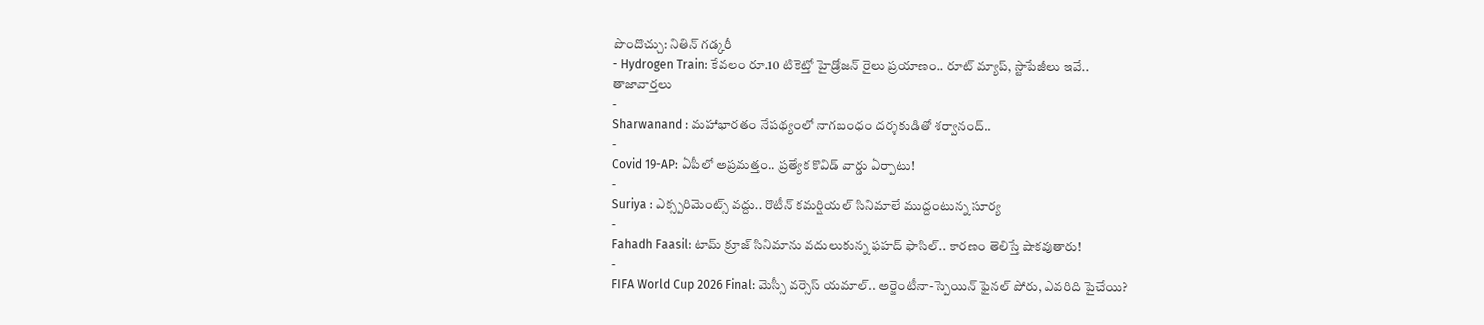పొందొచ్చు: నితిన్ గడ్కరీ
- Hydrogen Train: కేవలం రూ.10 టికెట్తో హైడ్రోజన్ రైలు ప్రయాణం.. రూట్ మ్యాప్, స్టాపేజీలు ఇవే..
తాజావార్తలు
-
Sharwanand : మహాభారతం నేపథ్యంలో నాగబంధం దర్శకుడితో శర్వానంద్..
-
Covid 19-AP: ఏపీలో అప్రమత్తం.. ప్రత్యేక కొవిడ్ వార్డు ఏర్పాటు!
-
Suriya : ఎక్స్పరిమెంట్స్ వద్దు.. రొటీన్ కమర్షియల్ సినిమాలే ముద్దంటున్న సూర్య
-
Fahadh Faasil: టామ్ క్రూజ్ సినిమాను వదులుకున్న ఫహద్ ఫాసిల్.. కారణం తెలిస్తే షాకవుతారు!
-
FIFA World Cup 2026 Final: మెస్సీ వర్సెస్ యమాల్.. అర్జెంటీనా-స్పెయిన్ ఫైనల్ పోరు, ఎవరిది పైచేయి?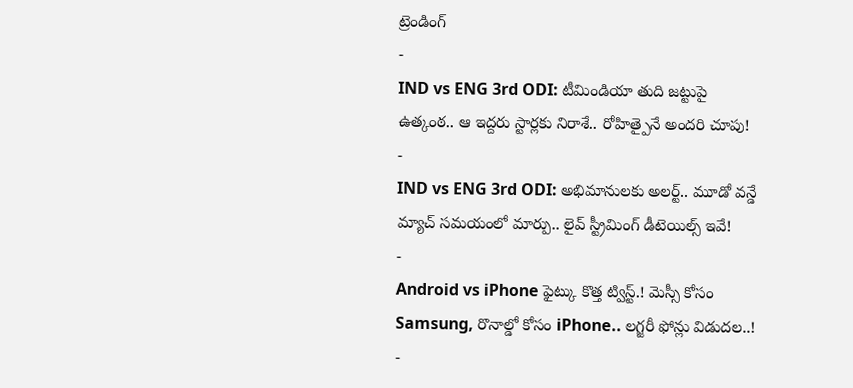ట్రెండింగ్
-
IND vs ENG 3rd ODI: టీమిండియా తుది జట్టుపై ఉత్కంఠ.. ఆ ఇద్దరు స్టార్లకు నిరాశే.. రోహిత్పైనే అందరి చూపు!
-
IND vs ENG 3rd ODI: అభిమానులకు అలర్ట్.. మూడో వన్డే మ్యాచ్ సమయంలో మార్పు.. లైవ్ స్ట్రీమింగ్ డీటెయిల్స్ ఇవే!
-
Android vs iPhone ఫైట్కు కొత్త ట్విస్ట్.! మెస్సీ కోసం Samsung, రొనాల్డో కోసం iPhone.. లగ్జరీ ఫోన్లు విడుదల..!
-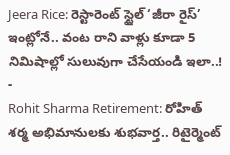Jeera Rice: రెస్టారెంట్ స్టైల్ ‘జీరా రైస్’ ఇంట్లోనే.. వంట రాని వాళ్లు కూడా 5 నిమిషాల్లో సులువుగా చేసేయండి ఇలా..!
-
Rohit Sharma Retirement: రోహిత్ శర్మ అభిమానులకు శుభవార్త.. రిటైర్మెంట్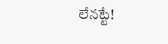లేనట్టే!